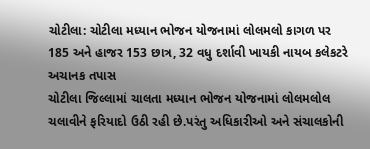ચોટીલા: ચોટીલા મધ્યાન ભોજન યોજનામાં લોલમલો કાગળ પર 185 અને હાજર 153 છાત્ર, 32 વધુ દર્શાવી ખાયકી નાયબ કલેકટરે અચાનક તપાસ
ચોટીલા જિલ્લામાં ચાલતા મધ્યાન ભોજન યોજનામાં લોલમલોલ ચલાવીને ફરિયાદો ઉઠી રહી છે.પરંતુ અધિકારીઓ અને સંચાલકોની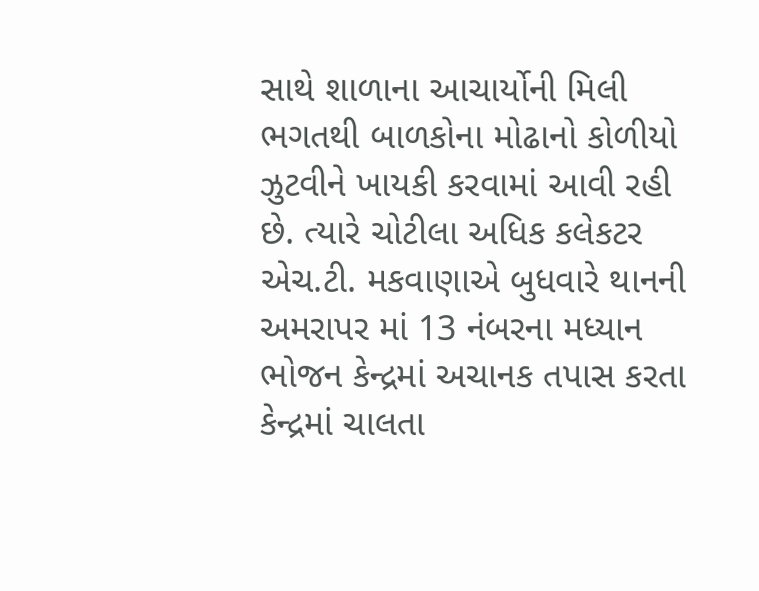સાથે શાળાના આચાર્યોની મિલી ભગતથી બાળકોના મોઢાનો કોળીયો ઝુટવીને ખાયકી કરવામાં આવી રહી છે. ત્યારે ચોટીલા અધિક કલેકટર એચ.ટી. મકવાણાએ બુધવારે થાનની અમરાપર માં 13 નંબરના મધ્યાન ભોજન કેન્દ્રમાં અચાનક તપાસ કરતા કેન્દ્રમાં ચાલતા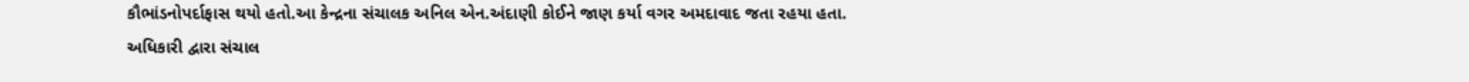કૌભાંડનોપર્દાફાસ થયો હતો.આ કેન્દ્રના સંચાલક અનિલ એન.અંદાણી કોઈને જાણ કર્યા વગર અમદાવાદ જતા રહયા હતા. અધિકારી દ્વારા સંચાલ